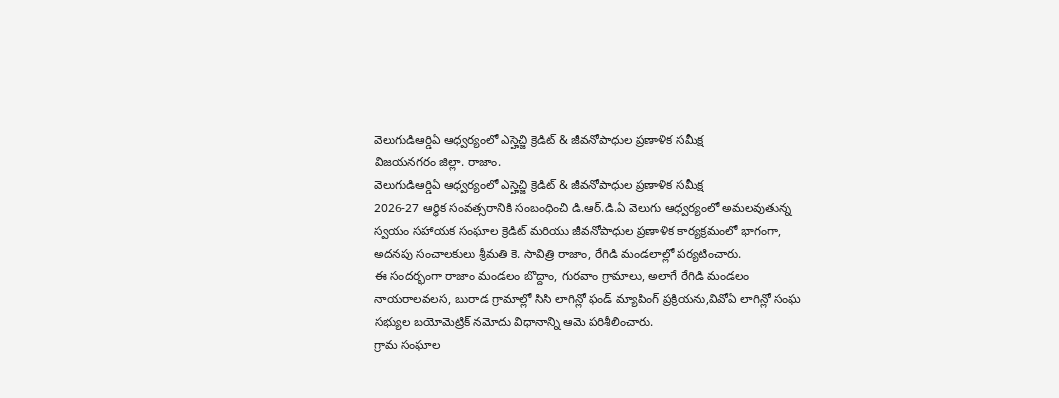వెలుగుడిఆర్డిఏ ఆధ్వర్యంలో ఎస్హెచ్జి క్రెడిట్ & జీవనోపాధుల ప్రణాళిక సమీక్ష
విజయనగరం జిల్లా. రాజాం.
వెలుగుడిఆర్డిఏ ఆధ్వర్యంలో ఎస్హెచ్జి క్రెడిట్ & జీవనోపాధుల ప్రణాళిక సమీక్ష
2026-27 ఆర్థిక సంవత్సరానికి సంబంధించి డి.ఆర్.డి.ఏ వెలుగు ఆధ్వర్యంలో అమలవుతున్న స్వయం సహాయక సంఘాల క్రెడిట్ మరియు జీవనోపాధుల ప్రణాళిక కార్యక్రమంలో భాగంగా, అదనపు సంచాలకులు శ్రీమతి కె. సావిత్రి రాజాం, రేగిడి మండలాల్లో పర్యటించారు.
ఈ సందర్భంగా రాజాం మండలం బొద్దాం, గురవాం గ్రామాలు, అలాగే రేగిడి మండలం నాయరాలవలస, బురాడ గ్రామాల్లో సిసి లాగిన్లో ఫండ్ మ్యాపింగ్ ప్రక్రియను,వివోఏ లాగిన్లో సంఘ సభ్యుల బయోమెట్రిక్ నమోదు విధానాన్ని ఆమె పరిశీలించారు.
గ్రామ సంఘాల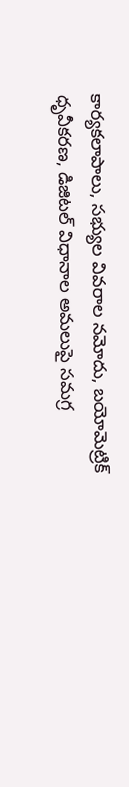కార్యకలాపాలు, సభ్యుల వివరాల నమోదు, బయోమెట్రిక్ ధృవీకరణ, డిజిటల్ విధానాల అమలుపై సమగ్ర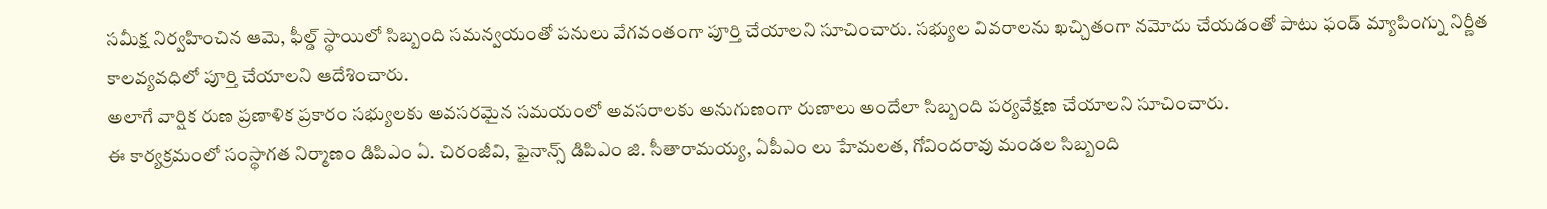సమీక్ష నిర్వహించిన ఆమె, ఫీల్డ్ స్థాయిలో సిబ్బంది సమన్వయంతో పనులు వేగవంతంగా పూర్తి చేయాలని సూచించారు. సభ్యుల వివరాలను ఖచ్చితంగా నమోదు చేయడంతో పాటు ఫండ్ మ్యాపింగ్ను నిర్ణీత కాలవ్యవధిలో పూర్తి చేయాలని ఆదేశించారు.
అలాగే వార్షిక రుణ ప్రణాళిక ప్రకారం సభ్యులకు అవసరమైన సమయంలో అవసరాలకు అనుగుణంగా రుణాలు అందేలా సిబ్బంది పర్యవేక్షణ చేయాలని సూచించారు.
ఈ కార్యక్రమంలో సంస్థాగత నిర్మాణం డిపిఎం ఏ. చిరంజీవి, ఫైనాన్స్ డిపిఎం జి. సీతారామయ్య, ఏపీఎం లు హేమలత, గోవిందరావు మండల సిబ్బంది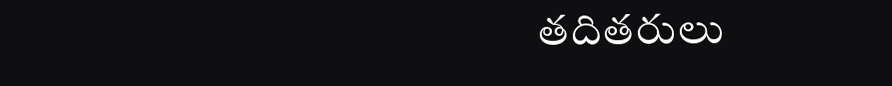తదితరులు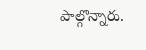పాల్గొన్నారు.